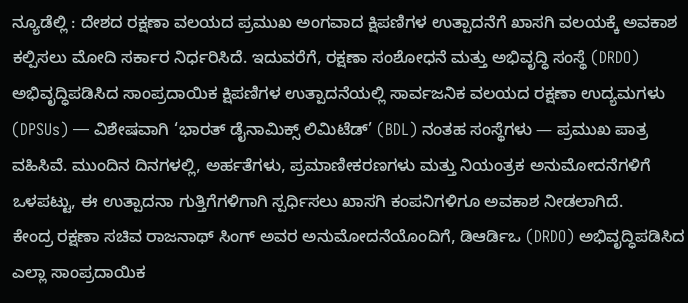ನ್ಯೂಡೆಲ್ಲಿ : ದೇಶದ ರಕ್ಷಣಾ ವಲಯದ ಪ್ರಮುಖ ಅಂಗವಾದ ಕ್ಷಿಪಣಿಗಳ ಉತ್ಪಾದನೆಗೆ ಖಾಸಗಿ ವಲಯಕ್ಕೆ ಅವಕಾಶ ಕಲ್ಪಿಸಲು ಮೋದಿ ಸರ್ಕಾರ ನಿರ್ಧರಿಸಿದೆ. ಇದುವರೆಗೆ, ರಕ್ಷಣಾ ಸಂಶೋಧನೆ ಮತ್ತು ಅಭಿವೃದ್ಧಿ ಸಂಸ್ಥೆ (DRDO) ಅಭಿವೃದ್ಧಿಪಡಿಸಿದ ಸಾಂಪ್ರದಾಯಿಕ ಕ್ಷಿಪಣಿಗಳ ಉತ್ಪಾದನೆಯಲ್ಲಿ ಸಾರ್ವಜನಿಕ ವಲಯದ ರಕ್ಷಣಾ ಉದ್ಯಮಗಳು (DPSUs) — ವಿಶೇಷವಾಗಿ ‘ಭಾರತ್ ಡೈನಾಮಿಕ್ಸ್ ಲಿಮಿಟೆಡ್’ (BDL) ನಂತಹ ಸಂಸ್ಥೆಗಳು — ಪ್ರಮುಖ ಪಾತ್ರ ವಹಿಸಿವೆ. ಮುಂದಿನ ದಿನಗಳಲ್ಲಿ, ಅರ್ಹತೆಗಳು, ಪ್ರಮಾಣೀಕರಣಗಳು ಮತ್ತು ನಿಯಂತ್ರಕ ಅನುಮೋದನೆಗಳಿಗೆ ಒಳಪಟ್ಟು, ಈ ಉತ್ಪಾದನಾ ಗುತ್ತಿಗೆಗಳಿಗಾಗಿ ಸ್ಪರ್ಧಿಸಲು ಖಾಸಗಿ ಕಂಪನಿಗಳಿಗೂ ಅವಕಾಶ ನೀಡಲಾಗಿದೆ.
ಕೇಂದ್ರ ರಕ್ಷಣಾ ಸಚಿವ ರಾಜನಾಥ್ ಸಿಂಗ್ ಅವರ ಅನುಮೋದನೆಯೊಂದಿಗೆ, ಡಿಆರ್ಡಿಒ (DRDO) ಅಭಿವೃದ್ಧಿಪಡಿಸಿದ ಎಲ್ಲಾ ಸಾಂಪ್ರದಾಯಿಕ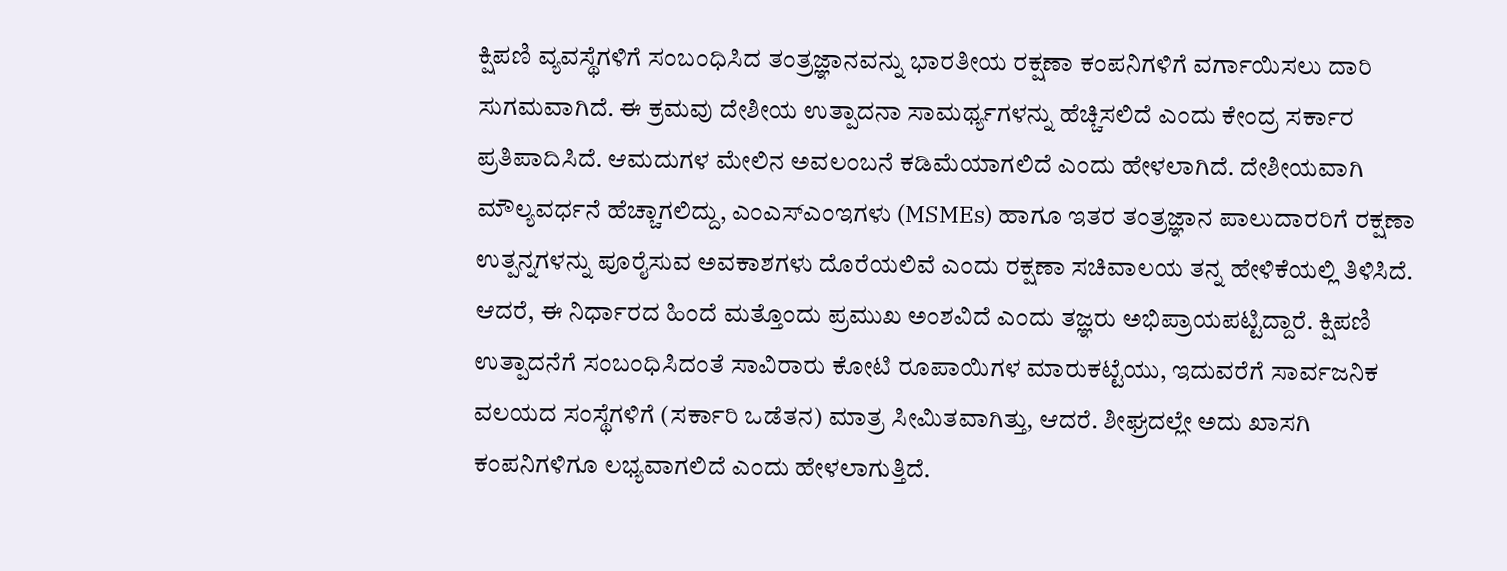ಕ್ಷಿಪಣಿ ವ್ಯವಸ್ಥೆಗಳಿಗೆ ಸಂಬಂಧಿಸಿದ ತಂತ್ರಜ್ಞಾನವನ್ನು ಭಾರತೀಯ ರಕ್ಷಣಾ ಕಂಪನಿಗಳಿಗೆ ವರ್ಗಾಯಿಸಲು ದಾರಿ ಸುಗಮವಾಗಿದೆ. ಈ ಕ್ರಮವು ದೇಶೀಯ ಉತ್ಪಾದನಾ ಸಾಮರ್ಥ್ಯಗಳನ್ನು ಹೆಚ್ಚಿಸಲಿದೆ ಎಂದು ಕೇಂದ್ರ ಸರ್ಕಾರ ಪ್ರತಿಪಾದಿಸಿದೆ. ಆಮದುಗಳ ಮೇಲಿನ ಅವಲಂಬನೆ ಕಡಿಮೆಯಾಗಲಿದೆ ಎಂದು ಹೇಳಲಾಗಿದೆ. ದೇಶೀಯವಾಗಿ ಮೌಲ್ಯವರ್ಧನೆ ಹೆಚ್ಚಾಗಲಿದ್ದು, ಎಂಎಸ್ಎಂಇಗಳು (MSMEs) ಹಾಗೂ ಇತರ ತಂತ್ರಜ್ಞಾನ ಪಾಲುದಾರರಿಗೆ ರಕ್ಷಣಾ ಉತ್ಪನ್ನಗಳನ್ನು ಪೂರೈಸುವ ಅವಕಾಶಗಳು ದೊರೆಯಲಿವೆ ಎಂದು ರಕ್ಷಣಾ ಸಚಿವಾಲಯ ತನ್ನ ಹೇಳಿಕೆಯಲ್ಲಿ ತಿಳಿಸಿದೆ. ಆದರೆ, ಈ ನಿರ್ಧಾರದ ಹಿಂದೆ ಮತ್ತೊಂದು ಪ್ರಮುಖ ಅಂಶವಿದೆ ಎಂದು ತಜ್ಞರು ಅಭಿಪ್ರಾಯಪಟ್ಟಿದ್ದಾರೆ. ಕ್ಷಿಪಣಿ ಉತ್ಪಾದನೆಗೆ ಸಂಬಂಧಿಸಿದಂತೆ ಸಾವಿರಾರು ಕೋಟಿ ರೂಪಾಯಿಗಳ ಮಾರುಕಟ್ಟೆಯು, ಇದುವರೆಗೆ ಸಾರ್ವಜನಿಕ ವಲಯದ ಸಂಸ್ಥೆಗಳಿಗೆ (ಸರ್ಕಾರಿ ಒಡೆತನ) ಮಾತ್ರ ಸೀಮಿತವಾಗಿತ್ತು, ಆದರೆ. ಶೀಘ್ರದಲ್ಲೇ ಅದು ಖಾಸಗಿ ಕಂಪನಿಗಳಿಗೂ ಲಭ್ಯವಾಗಲಿದೆ ಎಂದು ಹೇಳಲಾಗುತ್ತಿದೆ.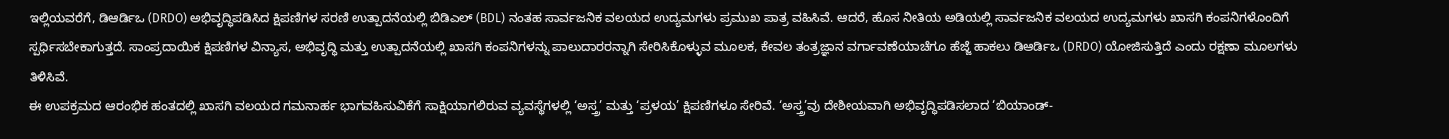ಇಲ್ಲಿಯವರೆಗೆ, ಡಿಆರ್ಡಿಒ (DRDO) ಅಭಿವೃದ್ಧಿಪಡಿಸಿದ ಕ್ಷಿಪಣಿಗಳ ಸರಣಿ ಉತ್ಪಾದನೆಯಲ್ಲಿ ಬಿಡಿಎಲ್ (BDL) ನಂತಹ ಸಾರ್ವಜನಿಕ ವಲಯದ ಉದ್ಯಮಗಳು ಪ್ರಮುಖ ಪಾತ್ರ ವಹಿಸಿವೆ. ಆದರೆ, ಹೊಸ ನೀತಿಯ ಅಡಿಯಲ್ಲಿ ಸಾರ್ವಜನಿಕ ವಲಯದ ಉದ್ಯಮಗಳು ಖಾಸಗಿ ಕಂಪನಿಗಳೊಂದಿಗೆ ಸ್ಪರ್ಧಿಸಬೇಕಾಗುತ್ತದೆ. ಸಾಂಪ್ರದಾಯಿಕ ಕ್ಷಿಪಣಿಗಳ ವಿನ್ಯಾಸ, ಅಭಿವೃದ್ಧಿ ಮತ್ತು ಉತ್ಪಾದನೆಯಲ್ಲಿ ಖಾಸಗಿ ಕಂಪನಿಗಳನ್ನು ಪಾಲುದಾರರನ್ನಾಗಿ ಸೇರಿಸಿಕೊಳ್ಳುವ ಮೂಲಕ, ಕೇವಲ ತಂತ್ರಜ್ಞಾನ ವರ್ಗಾವಣೆಯಾಚೆಗೂ ಹೆಜ್ಜೆ ಹಾಕಲು ಡಿಆರ್ಡಿಒ (DRDO) ಯೋಜಿಸುತ್ತಿದೆ ಎಂದು ರಕ್ಷಣಾ ಮೂಲಗಳು ತಿಳಿಸಿವೆ.
ಈ ಉಪಕ್ರಮದ ಆರಂಭಿಕ ಹಂತದಲ್ಲಿ ಖಾಸಗಿ ವಲಯದ ಗಮನಾರ್ಹ ಭಾಗವಹಿಸುವಿಕೆಗೆ ಸಾಕ್ಷಿಯಾಗಲಿರುವ ವ್ಯವಸ್ಥೆಗಳಲ್ಲಿ ‘ಅಸ್ತ್ರ’ ಮತ್ತು ‘ಪ್ರಳಯ’ ಕ್ಷಿಪಣಿಗಳೂ ಸೇರಿವೆ. ‘ಅಸ್ತ್ರ’ವು ದೇಶೀಯವಾಗಿ ಅಭಿವೃದ್ಧಿಪಡಿಸಲಾದ ‘ಬಿಯಾಂಡ್-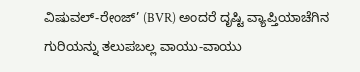ವಿಷುವಲ್-ರೇಂಜ್’ (BVR) ಅಂದರೆ ದೃಷ್ಟಿ ವ್ಯಾಪ್ತಿಯಾಚೆಗಿನ ಗುರಿಯನ್ನು ತಲುಪಬಲ್ಲ ವಾಯು-ವಾಯು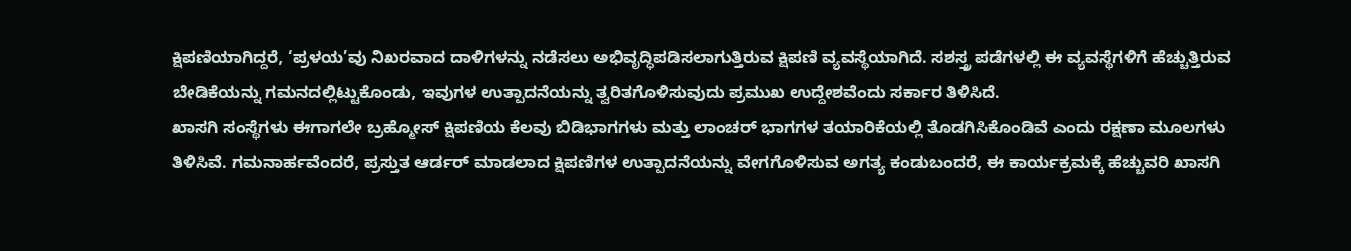ಕ್ಷಿಪಣಿಯಾಗಿದ್ದರೆ, ‘ಪ್ರಳಯ’ವು ನಿಖರವಾದ ದಾಳಿಗಳನ್ನು ನಡೆಸಲು ಅಭಿವೃದ್ಧಿಪಡಿಸಲಾಗುತ್ತಿರುವ ಕ್ಷಿಪಣಿ ವ್ಯವಸ್ಥೆಯಾಗಿದೆ. ಸಶಸ್ತ್ರ ಪಡೆಗಳಲ್ಲಿ ಈ ವ್ಯವಸ್ಥೆಗಳಿಗೆ ಹೆಚ್ಚುತ್ತಿರುವ ಬೇಡಿಕೆಯನ್ನು ಗಮನದಲ್ಲಿಟ್ಟುಕೊಂಡು, ಇವುಗಳ ಉತ್ಪಾದನೆಯನ್ನು ತ್ವರಿತಗೊಳಿಸುವುದು ಪ್ರಮುಖ ಉದ್ದೇಶವೆಂದು ಸರ್ಕಾರ ತಿಳಿಸಿದೆ.
ಖಾಸಗಿ ಸಂಸ್ಥೆಗಳು ಈಗಾಗಲೇ ಬ್ರಹ್ಮೋಸ್ ಕ್ಷಿಪಣಿಯ ಕೆಲವು ಬಿಡಿಭಾಗಗಳು ಮತ್ತು ಲಾಂಚರ್ ಭಾಗಗಳ ತಯಾರಿಕೆಯಲ್ಲಿ ತೊಡಗಿಸಿಕೊಂಡಿವೆ ಎಂದು ರಕ್ಷಣಾ ಮೂಲಗಳು ತಿಳಿಸಿವೆ. ಗಮನಾರ್ಹವೆಂದರೆ, ಪ್ರಸ್ತುತ ಆರ್ಡರ್ ಮಾಡಲಾದ ಕ್ಷಿಪಣಿಗಳ ಉತ್ಪಾದನೆಯನ್ನು ವೇಗಗೊಳಿಸುವ ಅಗತ್ಯ ಕಂಡುಬಂದರೆ, ಈ ಕಾರ್ಯಕ್ರಮಕ್ಕೆ ಹೆಚ್ಚುವರಿ ಖಾಸಗಿ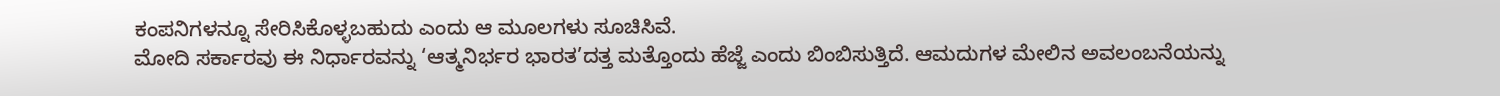ಕಂಪನಿಗಳನ್ನೂ ಸೇರಿಸಿಕೊಳ್ಳಬಹುದು ಎಂದು ಆ ಮೂಲಗಳು ಸೂಚಿಸಿವೆ.
ಮೋದಿ ಸರ್ಕಾರವು ಈ ನಿರ್ಧಾರವನ್ನು ‘ಆತ್ಮನಿರ್ಭರ ಭಾರತ’ದತ್ತ ಮತ್ತೊಂದು ಹೆಜ್ಜೆ ಎಂದು ಬಿಂಬಿಸುತ್ತಿದೆ. ಆಮದುಗಳ ಮೇಲಿನ ಅವಲಂಬನೆಯನ್ನು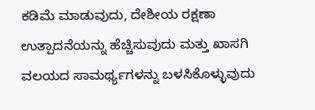ಕಡಿಮೆ ಮಾಡುವುದು, ದೇಶೀಯ ರಕ್ಷಣಾ ಉತ್ಪಾದನೆಯನ್ನು ಹೆಚ್ಚಿಸುವುದು ಮತ್ತು ಖಾಸಗಿ ವಲಯದ ಸಾಮರ್ಥ್ಯಗಳನ್ನು ಬಳಸಿಕೊಳ್ಳುವುದು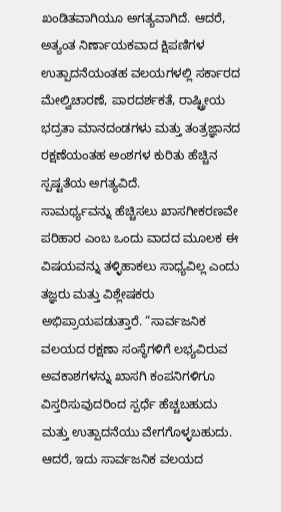ಖಂಡಿತವಾಗಿಯೂ ಅಗತ್ಯವಾಗಿದೆ. ಆದರೆ, ಅತ್ಯಂತ ನಿರ್ಣಾಯಕವಾದ ಕ್ಷಿಪಣಿಗಳ ಉತ್ಪಾದನೆಯಂತಹ ವಲಯಗಳಲ್ಲಿ ಸರ್ಕಾರದ ಮೇಲ್ವಿಚಾರಣೆ, ಪಾರದರ್ಶಕತೆ, ರಾಷ್ಟ್ರೀಯ ಭದ್ರತಾ ಮಾನದಂಡಗಳು ಮತ್ತು ತಂತ್ರಜ್ಞಾನದ ರಕ್ಷಣೆಯಂತಹ ಅಂಶಗಳ ಕುರಿತು ಹೆಚ್ಚಿನ ಸ್ಪಷ್ಟತೆಯ ಅಗತ್ಯವಿದೆ.
ಸಾಮರ್ಥ್ಯವನ್ನು ಹೆಚ್ಚಿಸಲು ಖಾಸಗೀಕರಣವೇ ಪರಿಹಾರ ಎಂಬ ಒಂದು ವಾದದ ಮೂಲಕ ಈ ವಿಷಯವನ್ನು ತಳ್ಳಿಹಾಕಲು ಸಾಧ್ಯವಿಲ್ಲ ಎಂದು ತಜ್ಞರು ಮತ್ತು ವಿಶ್ಲೇಷಕರು ಅಭಿಪ್ರಾಯಪಡುತ್ತಾರೆ. “ಸಾರ್ವಜನಿಕ ವಲಯದ ರಕ್ಷಣಾ ಸಂಸ್ಥೆಗಳಿಗೆ ಲಭ್ಯವಿರುವ ಅವಕಾಶಗಳನ್ನು ಖಾಸಗಿ ಕಂಪನಿಗಳಿಗೂ ವಿಸ್ತರಿಸುವುದರಿಂದ ಸ್ಪರ್ಧೆ ಹೆಚ್ಚಬಹುದು ಮತ್ತು ಉತ್ಪಾದನೆಯು ವೇಗಗೊಳ್ಳಬಹುದು. ಆದರೆ, ಇದು ಸಾರ್ವಜನಿಕ ವಲಯದ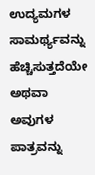ಉದ್ಯಮಗಳ ಸಾಮರ್ಥ್ಯವನ್ನು ಹೆಚ್ಚಿಸುತ್ತದೆಯೇ ಅಥವಾ ಅವುಗಳ ಪಾತ್ರವನ್ನು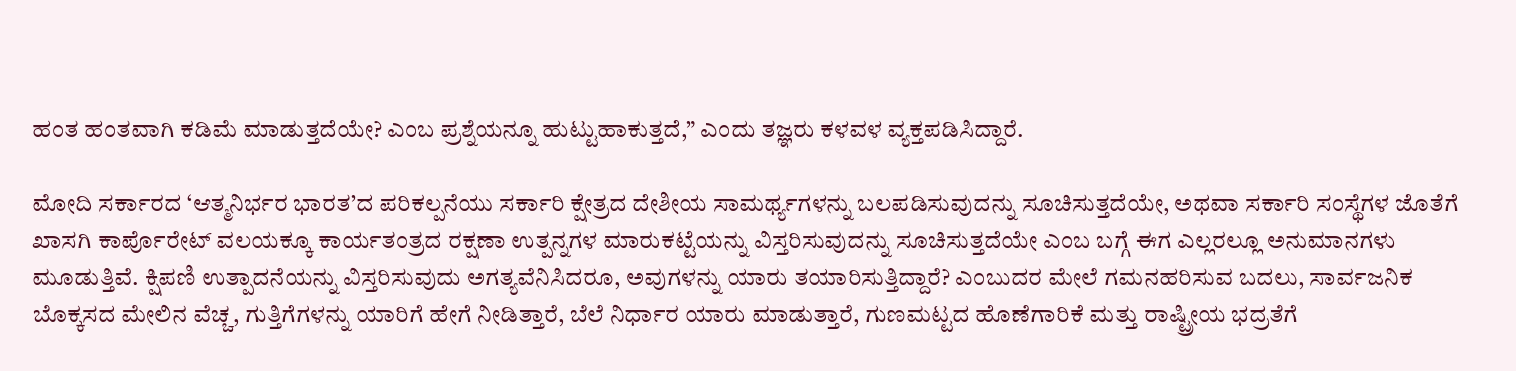ಹಂತ ಹಂತವಾಗಿ ಕಡಿಮೆ ಮಾಡುತ್ತದೆಯೇ? ಎಂಬ ಪ್ರಶ್ನೆಯನ್ನೂ ಹುಟ್ಟುಹಾಕುತ್ತದೆ,” ಎಂದು ತಜ್ಞರು ಕಳವಳ ವ್ಯಕ್ತಪಡಿಸಿದ್ದಾರೆ.

ಮೋದಿ ಸರ್ಕಾರದ ‘ಆತ್ಮನಿರ್ಭರ ಭಾರತ’ದ ಪರಿಕಲ್ಪನೆಯು ಸರ್ಕಾರಿ ಕ್ಷೇತ್ರದ ದೇಶೀಯ ಸಾಮರ್ಥ್ಯಗಳನ್ನು ಬಲಪಡಿಸುವುದನ್ನು ಸೂಚಿಸುತ್ತದೆಯೇ, ಅಥವಾ ಸರ್ಕಾರಿ ಸಂಸ್ಥೆಗಳ ಜೊತೆಗೆ ಖಾಸಗಿ ಕಾರ್ಪೊರೇಟ್ ವಲಯಕ್ಕೂ ಕಾರ್ಯತಂತ್ರದ ರಕ್ಷಣಾ ಉತ್ಪನ್ನಗಳ ಮಾರುಕಟ್ಟೆಯನ್ನು ವಿಸ್ತರಿಸುವುದನ್ನು ಸೂಚಿಸುತ್ತದೆಯೇ ಎಂಬ ಬಗ್ಗೆ ಈಗ ಎಲ್ಲರಲ್ಲೂ ಅನುಮಾನಗಳು ಮೂಡುತ್ತಿವೆ. ಕ್ಷಿಪಣಿ ಉತ್ಪಾದನೆಯನ್ನು ವಿಸ್ತರಿಸುವುದು ಅಗತ್ಯವೆನಿಸಿದರೂ, ಅವುಗಳನ್ನು ಯಾರು ತಯಾರಿಸುತ್ತಿದ್ದಾರೆ? ಎಂಬುದರ ಮೇಲೆ ಗಮನಹರಿಸುವ ಬದಲು, ಸಾರ್ವಜನಿಕ ಬೊಕ್ಕಸದ ಮೇಲಿನ ವೆಚ್ಚ, ಗುತ್ತಿಗೆಗಳನ್ನು ಯಾರಿಗೆ ಹೇಗೆ ನೀಡಿತ್ತಾರೆ, ಬೆಲೆ ನಿರ್ಧಾರ ಯಾರು ಮಾಡುತ್ತಾರೆ, ಗುಣಮಟ್ಟದ ಹೊಣೆಗಾರಿಕೆ ಮತ್ತು ರಾಷ್ಟ್ರೀಯ ಭದ್ರತೆಗೆ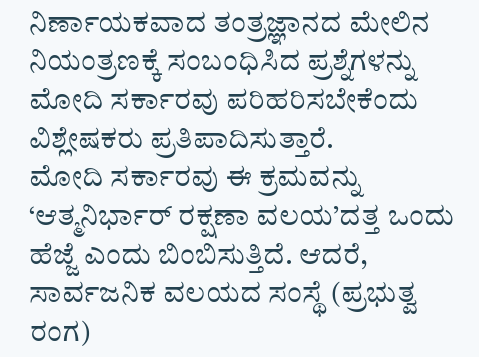ನಿರ್ಣಾಯಕವಾದ ತಂತ್ರಜ್ಞಾನದ ಮೇಲಿನ ನಿಯಂತ್ರಣಕ್ಕೆ ಸಂಬಂಧಿಸಿದ ಪ್ರಶ್ನೆಗಳನ್ನು ಮೋದಿ ಸರ್ಕಾರವು ಪರಿಹರಿಸಬೇಕೆಂದು ವಿಶ್ಲೇಷಕರು ಪ್ರತಿಪಾದಿಸುತ್ತಾರೆ.
ಮೋದಿ ಸರ್ಕಾರವು ಈ ಕ್ರಮವನ್ನು ‘ಆತ್ಮನಿರ್ಭಾರ್ ರಕ್ಷಣಾ ವಲಯ’ದತ್ತ ಒಂದು ಹೆಜ್ಜೆ ಎಂದು ಬಿಂಬಿಸುತ್ತಿದೆ. ಆದರೆ, ಸಾರ್ವಜನಿಕ ವಲಯದ ಸಂಸ್ಥೆ (ಪ್ರಭುತ್ವ ರಂಗ)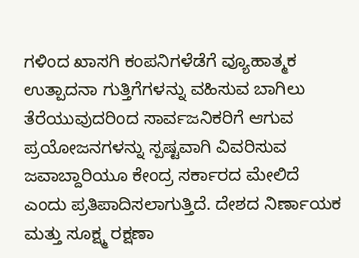ಗಳಿಂದ ಖಾಸಗಿ ಕಂಪನಿಗಳೆಡೆಗೆ ವ್ಯೂಹಾತ್ಮಕ ಉತ್ಪಾದನಾ ಗುತ್ತಿಗೆಗಳನ್ನು ವಹಿಸುವ ಬಾಗಿಲು ತೆರೆಯುವುದರಿಂದ ಸಾರ್ವಜನಿಕರಿಗೆ ಆಗುವ ಪ್ರಯೋಜನಗಳನ್ನು ಸ್ಪಷ್ಟವಾಗಿ ವಿವರಿಸುವ ಜವಾಬ್ದಾರಿಯೂ ಕೇಂದ್ರ ಸರ್ಕಾರದ ಮೇಲಿದೆ ಎಂದು ಪ್ರತಿಪಾದಿಸಲಾಗುತ್ತಿದೆ. ದೇಶದ ನಿರ್ಣಾಯಕ ಮತ್ತು ಸೂಕ್ಷ್ಮ ರಕ್ಷಣಾ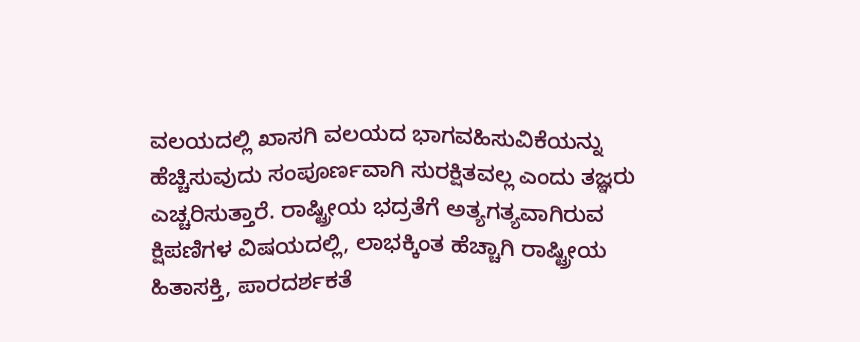ವಲಯದಲ್ಲಿ ಖಾಸಗಿ ವಲಯದ ಭಾಗವಹಿಸುವಿಕೆಯನ್ನು ಹೆಚ್ಚಿಸುವುದು ಸಂಪೂರ್ಣವಾಗಿ ಸುರಕ್ಷಿತವಲ್ಲ ಎಂದು ತಜ್ಞರು ಎಚ್ಚರಿಸುತ್ತಾರೆ. ರಾಷ್ಟ್ರೀಯ ಭದ್ರತೆಗೆ ಅತ್ಯಗತ್ಯವಾಗಿರುವ ಕ್ಷಿಪಣಿಗಳ ವಿಷಯದಲ್ಲಿ, ಲಾಭಕ್ಕಿಂತ ಹೆಚ್ಚಾಗಿ ರಾಷ್ಟ್ರೀಯ ಹಿತಾಸಕ್ತಿ, ಪಾರದರ್ಶಕತೆ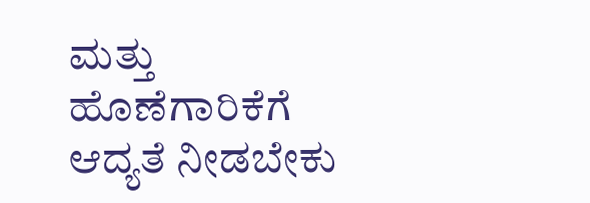ಮತ್ತು ಹೊಣೆಗಾರಿಕೆಗೆ ಆದ್ಯತೆ ನೀಡಬೇಕು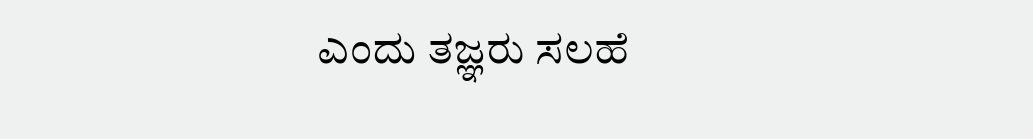ಎಂದು ತಜ್ಞರು ಸಲಹೆ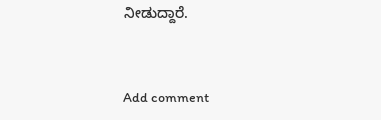ನೀಡುದ್ದಾರೆ.


Add comment